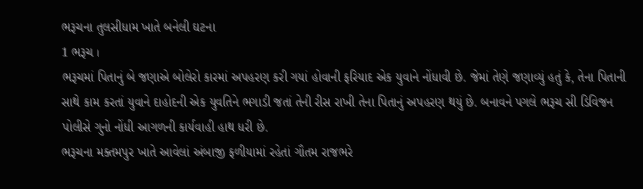ભરૂચના તુલસીધામ ખાતે બનેલી ઘટના
1 ભરૂચ ।
ભરૂચમાં પિતાનું બે જણાએ બોલેરો કારમાં અપહરણ કરી ગયાં હોવાની ફરિયાદ એક યુવાને નોંધાવી છે. જેમાં તેણે જણાવ્યું હતું કે, તેના પિતાની સાથે કામ કરતાં યુવાને દાહોદની એક યુવતિને ભગાડી જતાં તેની રીસ રાખી તેના પિતાનું અપહરણ થયું છે. બનાવને પગલે ભરૂચ સી ડિવિજન પોલીસે ગુનો નોંધી આગળની કાર્યવાહી હાથ ધરી છે.
ભરૂચના મક્તમપુર ખાતે આવેલાં અંબાજી ફળીયામાં રહેતાં ગૌતમ રાજભરે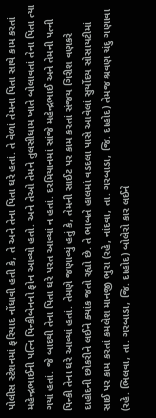પોલીસ સ્ટેશનમાં ફરિયાદ નોંધાવી હતી કે, તે અને તેના પિતા ઘરે હતાં. તે વેળાં તેમના પિતા સાથે કામ કરતાં મહેન્દ્રભાઈની પત્નિ પિન્કીબેનનો ફોન આવ્યો હતો. અને તેઓ તેમને તુલસીધામ ખાતે બોલાવતાં તેના પિતા ત્યા ગયાં હતાં. જે બાદથી તેના પિતા ઘરે પરત આવ્યાં ન હતાં. દરમિયાનમાં સાંજે મહેન્દ્રભાઈ અને તેમની પત્ની પિન્કી તેના ઘરે આવ્યાં હતાં. તેમણે જણાવ્યું હતું કે, તેમની સાઈટ પર કામ કરતાં સંજય ગિરીશ વણકરે દાહોદની છોકરીને લઈને ક્યાંક જતો રહ્યો છે. તે ભાબતે હાલમાં વડદલા પાસે આવેલાં સુર્યોદય સોસાયટીમાં સાઈ પર કામ કરતાં કમલેશ માનજી ભુરા (રહે, નાંદવા, તા. ગરબાડા, જિ. દાહોદ) તેમજ શ્રવણ ચંદુ ગણાવા (રહે. ભિલવા, તા. ગરબાડા, જિ. દાહોદ) બોલેરો કાર લઈને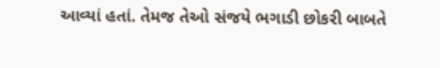આવ્યાં હતાં. તેમજ તેઓ સંજયે ભગાડી છોકરી બાબતે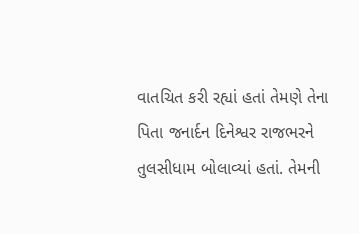વાતચિત કરી રહ્યાં હતાં તેમણે તેના પિતા જનાર્દન દિનેશ્વર રાજભરને તુલસીધામ બોલાવ્યાં હતાં. તેમની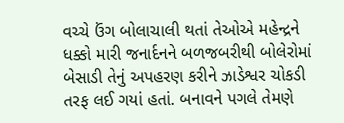વચ્ચે ઉંગ બોલાચાલી થતાં તેઓએ મહેન્દ્રને ધક્કો મારી જનાર્દનને બળજબરીથી બોલેરોમાં બેસાડી તેનું અપહરણ કરીને ઝાડેશ્વર ચોકડી તરફ લઈ ગયાં હતાં. બનાવને પગલે તેમણે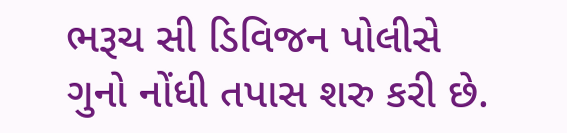ભરૂચ સી ડિવિજન પોલીસે ગુનો નોંધી તપાસ શરુ કરી છે.